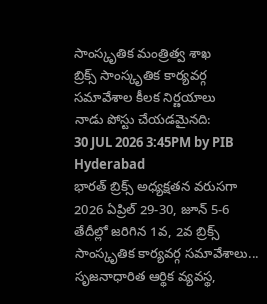సాంస్కృతిక మంత్రిత్వ శాఖ
బ్రిక్స్ సాంస్కృతిక కార్యవర్గ సమావేశాల కీలక నిర్ణయాలు
నాడు పోస్టు చేయడమైనది:
30 JUL 2026 3:45PM by PIB Hyderabad
భారత్ బ్రిక్స్ అధ్యక్షతన వరుసగా 2026 ఏప్రిల్ 29-30, జూన్ 5-6 తేదీల్లో జరిగిన 1వ, 2వ బ్రిక్స్ సాంస్కృతిక కార్యవర్గ సమావేశాలు... సృజనాధారిత ఆర్థిక వ్యవస్థ,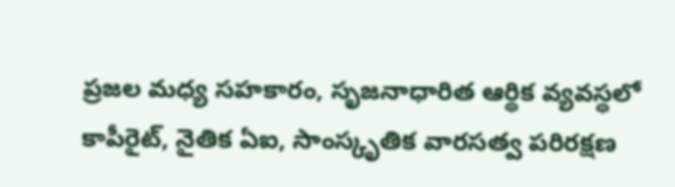ప్రజల మధ్య సహకారం, సృజనాధారిత ఆర్థిక వ్యవస్థలో కాపీరైట్, నైతిక ఏఐ, సాంస్కృతిక వారసత్వ పరిరక్షణ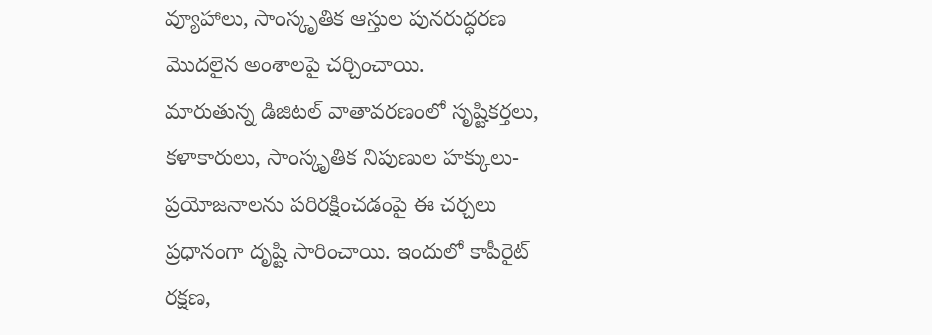వ్యూహాలు, సాంస్కృతిక ఆస్తుల పునరుద్ధరణ మొదలైన అంశాలపై చర్చించాయి.
మారుతున్న డిజిటల్ వాతావరణంలో సృష్టికర్తలు, కళాకారులు, సాంస్కృతిక నిపుణుల హక్కులు-ప్రయోజనాలను పరిరక్షించడంపై ఈ చర్చలు ప్రధానంగా దృష్టి సారించాయి. ఇందులో కాపీరైట్ రక్షణ,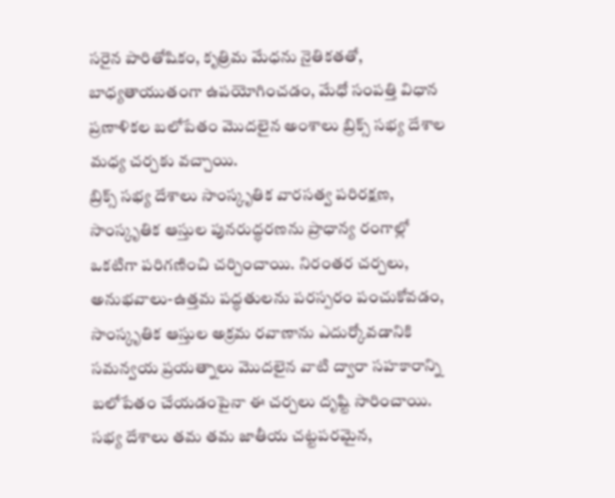సరైన పారితోషికం, కృత్రిమ మేధను నైతికతతో, బాధ్యతాయుతంగా ఉపయోగించడం, మేధో సంపత్తి విధాన ప్రణాళికల బలోపేతం మొదలైన అంశాలు బ్రిక్స్ సభ్య దేశాల మధ్య చర్చకు వచ్చాయి.
బ్రిక్స్ సభ్య దేశాలు సాంస్కృతిక వారసత్వ పరిరక్షణ, సాంస్కృతిక ఆస్తుల పునరుద్ధరణను ప్రాధాన్య రంగాల్లో ఒకటిగా పరిగణించి చర్చించాయి. నిరంతర చర్చలు, అనుభవాలు-ఉత్తమ పద్ధతులను పరస్పరం పంచుకోవడం, సాంస్కృతిక ఆస్తుల అక్రమ రవాణాను ఎదుర్కోవడానికి సమన్వయ ప్రయత్నాలు మొదలైన వాటి ద్వారా సహకారాన్ని బలోపేతం చేయడంపైనా ఈ చర్చలు దృష్టి సారించాయి. సభ్య దేశాలు తమ తమ జాతీయ చట్టపరమైన,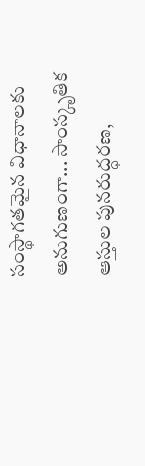సంస్థాగతమైన విధానాలకు అనుగుణంగా... సాంస్కృతిక ఆస్తుల పునరుద్ధరణ,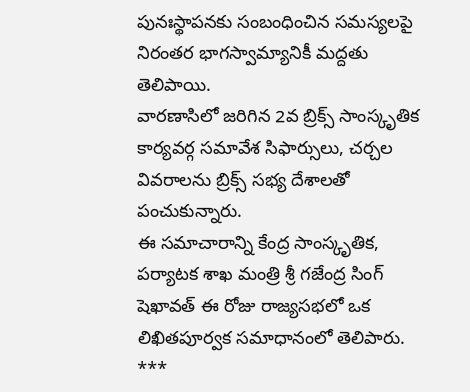పునఃస్థాపనకు సంబంధించిన సమస్యలపై నిరంతర భాగస్వామ్యానికీ మద్దతు తెలిపాయి.
వారణాసిలో జరిగిన 2వ బ్రిక్స్ సాంస్కృతిక కార్యవర్గ సమావేశ సిఫార్సులు, చర్చల వివరాలను బ్రిక్స్ సభ్య దేశాలతో పంచుకున్నారు.
ఈ సమాచారాన్ని కేంద్ర సాంస్కృతిక, పర్యాటక శాఖ మంత్రి శ్రీ గజేంద్ర సింగ్ షెఖావత్ ఈ రోజు రాజ్యసభలో ఒక లిఖితపూర్వక సమాధానంలో తెలిపారు.
***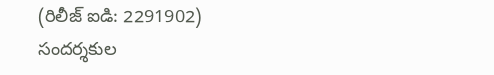(రిలీజ్ ఐడి: 2291902)
సందర్శకుల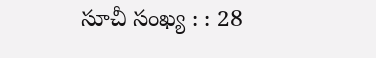సూచీ సంఖ్య : : 28